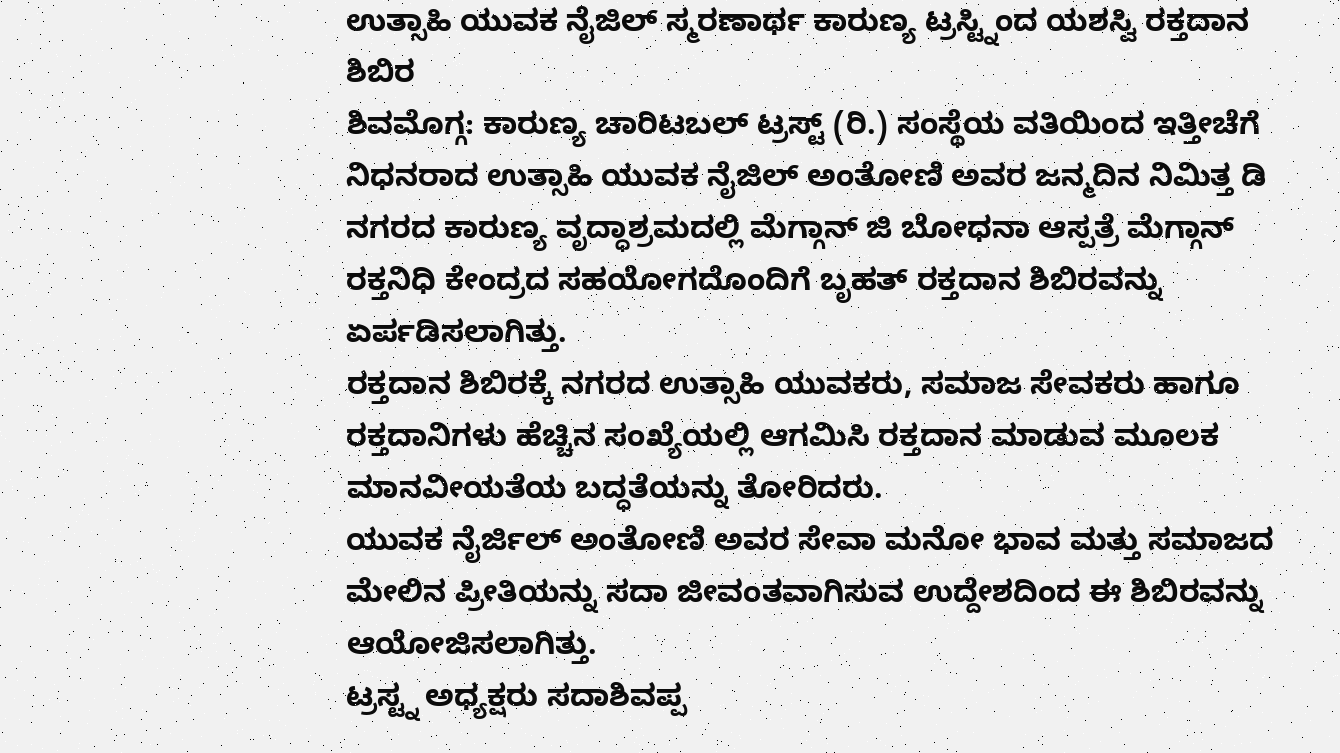ಉತ್ಸಾಹಿ ಯುವಕ ನೈಜಿಲ್ ಸ್ಮರಣಾರ್ಥ ಕಾರುಣ್ಯ ಟ್ರಸ್ಟ್ನಿಂದ ಯಶಸ್ವಿ ರಕ್ತದಾನ ಶಿಬಿರ
ಶಿವಮೊಗ್ಗ: ಕಾರುಣ್ಯ ಚಾರಿಟಬಲ್ ಟ್ರಸ್ಟ್ (ರಿ.) ಸಂಸ್ಥೆಯ ವತಿಯಿಂದ ಇತ್ತೀಚೆಗೆ ನಿಧನರಾದ ಉತ್ಸಾಹಿ ಯುವಕ ನೈಜಿಲ್ ಅಂತೋಣಿ ಅವರ ಜನ್ಮದಿನ ನಿಮಿತ್ತ ಡಿ ನಗರದ ಕಾರುಣ್ಯ ವೃದ್ಧಾಶ್ರಮದಲ್ಲಿ ಮೆಗ್ಗಾನ್ ಜಿ ಬೋಧನಾ ಆಸ್ಪತ್ರೆ ಮೆಗ್ಗಾನ್ ರಕ್ತನಿಧಿ ಕೇಂದ್ರದ ಸಹಯೋಗದೊಂದಿಗೆ ಬೃಹತ್ ರಕ್ತದಾನ ಶಿಬಿರವನ್ನು ಏರ್ಪಡಿಸಲಾಗಿತ್ತು.
ರಕ್ತದಾನ ಶಿಬಿರಕ್ಕೆ ನಗರದ ಉತ್ಸಾಹಿ ಯುವಕರು, ಸಮಾಜ ಸೇವಕರು ಹಾಗೂ ರಕ್ತದಾನಿಗಳು ಹೆಚ್ಚಿನ ಸಂಖ್ಯೆಯಲ್ಲಿ ಆಗಮಿಸಿ ರಕ್ತದಾನ ಮಾಡುವ ಮೂಲಕ ಮಾನವೀಯತೆಯ ಬದ್ಧತೆಯನ್ನು ತೋರಿದರು.
ಯುವಕ ನೈರ್ಜಿಲ್ ಅಂತೋಣಿ ಅವರ ಸೇವಾ ಮನೋ ಭಾವ ಮತ್ತು ಸಮಾಜದ ಮೇಲಿನ ಪ್ರೀತಿಯನ್ನು ಸದಾ ಜೀವಂತವಾಗಿಸುವ ಉದ್ದೇಶದಿಂದ ಈ ಶಿಬಿರವನ್ನು ಆಯೋಜಿಸಲಾಗಿತ್ತು.
ಟ್ರಸ್ಟ್ನ ಅಧ್ಯಕ್ಷರು ಸದಾಶಿವಪ್ಪ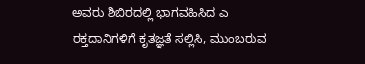ಅವರು ಶಿಬಿರದಲ್ಲಿ ಭಾಗವಹಿಸಿದ ಎ ರಕ್ತದಾನಿಗಳಿಗೆ ಕೃತಜ್ಞತೆ ಸಲ್ಲಿಸಿ, ಮುಂಬರುವ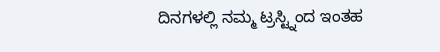ದಿನಗಳಲ್ಲಿ ನಮ್ಮ ಟ್ರಸ್ಟ್ನಿಂದ ಇಂತಹ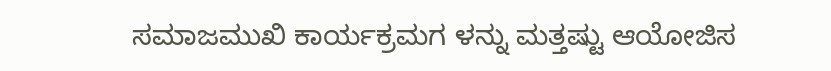ಸಮಾಜಮುಖಿ ಕಾರ್ಯಕ್ರಮಗ ಳನ್ನು ಮತ್ತಷ್ಟು ಆಯೋಜಿಸ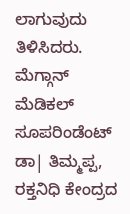ಲಾಗುವುದು ತಿಳಿಸಿದರು.
ಮೆಗ್ಗಾನ್ ಮೆಡಿಕಲ್ ಸೂಪರಿಂಡೆಂಟ್ ಡಾ| ತಿಮ್ಮಪ್ಪ, ರಕ್ತನಿಧಿ ಕೇಂದ್ರದ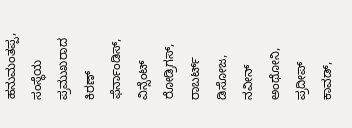ಹನುಮಂತಪ್ಪ, ಸಂಸ್ಥೆಯ ಪ್ರಮುಖರಾದ ಕಿರಣ್ ಫೆರ್ನಾಂಡಿಸ್, ವಿನ್ಸೆಂಟ್ ರೋಡ್ರಿಗಸ್, ರಾಬರ್ಟ್ ಡಿಸೋಜ, ನವೀನ್ ಅಂಥೋನಿ, ಪ್ರದೀಪ್ ಕಾವಡ್,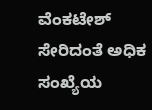ವೆಂಕಟೇಶ್ ಸೇರಿದಂತೆ ಅಧಿಕ ಸಂಖ್ಯೆಯ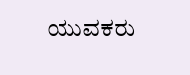ಯುವಕರು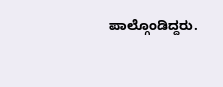ಪಾಲ್ಗೊಂಡಿದ್ದರು.